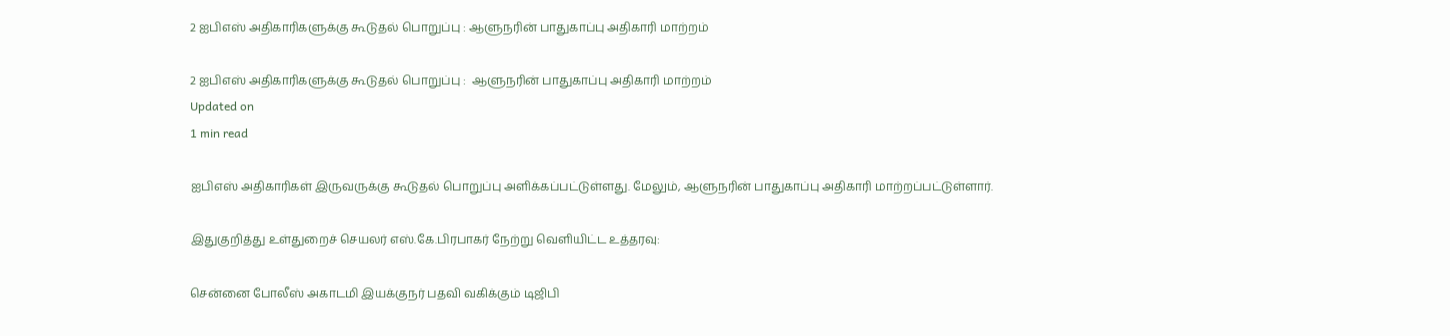2 ஐபிஎஸ் அதிகாரிகளுக்கு கூடுதல் பொறுப்பு : ஆளுநரின் பாதுகாப்பு அதிகாரி மாற்றம்

2 ஐபிஎஸ் அதிகாரிகளுக்கு கூடுதல் பொறுப்பு :  ஆளுநரின் பாதுகாப்பு அதிகாரி மாற்றம்
Updated on
1 min read

ஐபிஎஸ் அதிகாரிகள் இருவருக்கு கூடுதல் பொறுப்பு அளிக்கப்பட்டுள்ளது. மேலும், ஆளுநரின் பாதுகாப்பு அதிகாரி மாற்றப்பட்டுள்ளார்.

இதுகுறித்து உள்துறைச் செயலர் எஸ்.கே.பிரபாகர் நேற்று வெளியிட்ட உத்தரவு:

சென்னை போலீஸ் அகாடமி இயக்குநர் பதவி வகிக்கும் டிஜிபி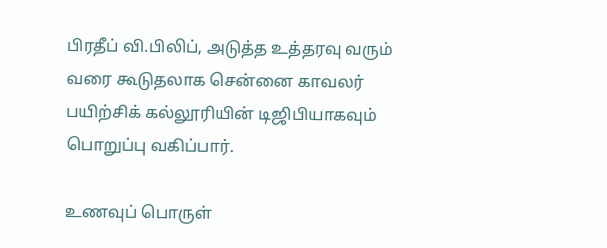பிரதீப் வி.பிலிப், அடுத்த உத்தரவு வரும் வரை கூடுதலாக சென்னை காவலர் பயிற்சிக் கல்லூரியின் டிஜிபியாகவும் பொறுப்பு வகிப்பார்.

உணவுப் பொருள்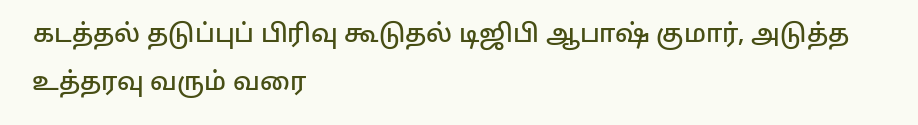கடத்தல் தடுப்புப் பிரிவு கூடுதல் டிஜிபி ஆபாஷ் குமார், அடுத்த உத்தரவு வரும் வரை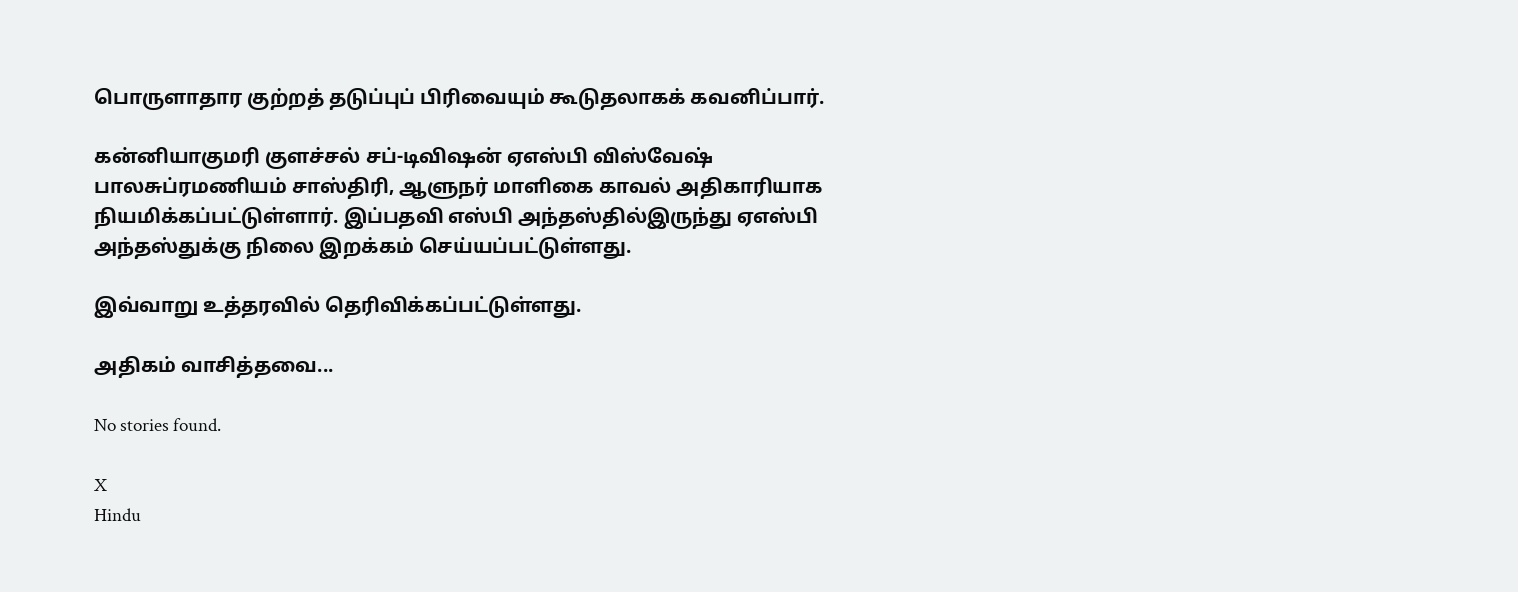பொருளாதார குற்றத் தடுப்புப் பிரிவையும் கூடுதலாகக் கவனிப்பார்.

கன்னியாகுமரி குளச்சல் சப்-டிவிஷன் ஏஎஸ்பி விஸ்வேஷ் பாலசுப்ரமணியம் சாஸ்திரி, ஆளுநர் மாளிகை காவல் அதிகாரியாக நியமிக்கப்பட்டுள்ளார். இப்பதவி எஸ்பி அந்தஸ்தில்இருந்து ஏஎஸ்பி அந்தஸ்துக்கு நிலை இறக்கம் செய்யப்பட்டுள்ளது.

இவ்வாறு உத்தரவில் தெரிவிக்கப்பட்டுள்ளது.

அதிகம் வாசித்தவை...

No stories found.

X
Hindu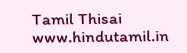Tamil Thisai
www.hindutamil.in